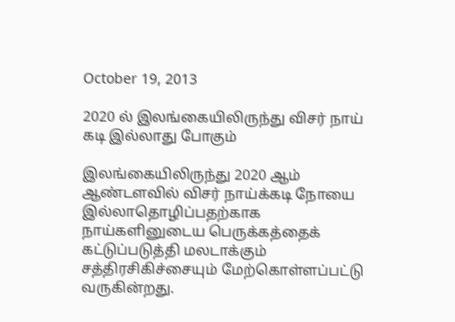October 19, 2013

2020 ல் இலங்கையிலிருந்து விசர் நாய் கடி இல்லாது போகும்

இலங்கையிலிருந்து 2020 ஆம் ஆண்டளவில் விசர் நாய்க்கடி நோயை இல்லாதொழிப்பதற்காக
நாய்களினுடைய பெருக்கத்தைக் கட்டுப்படுத்தி மலடாக்கும் சத்திரசிகிச்சையும் மேற்கொள்ளப்பட்டு வருகின்றது.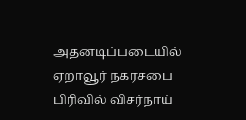அதனடிப்படையில் ஏறாவூர் நகரசபை பிரிவில் விசர்நாய்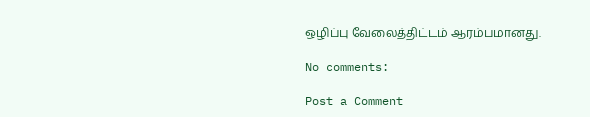ஒழிப்பு வேலைத்திட்டம் ஆரம்பமானது.

No comments:

Post a Comment